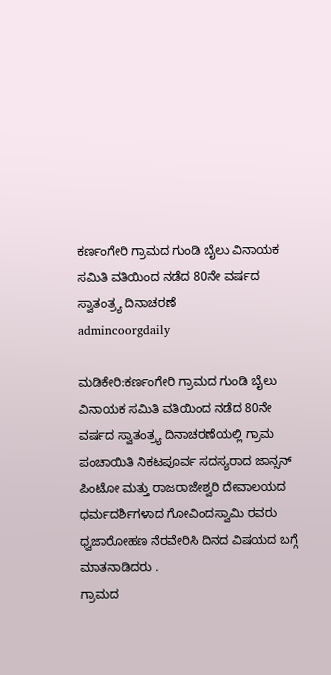ಕರ್ಣಂಗೇರಿ ಗ್ರಾಮದ ಗುಂಡಿ ಬೈಲು ವಿನಾಯಕ ಸಮಿತಿ ವತಿಯಿಂದ ನಡೆದ 80ನೇ ವರ್ಷದ ಸ್ವಾತಂತ್ರ್ಯ ದಿನಾಚರಣೆ
admincoorgdaily

ಮಡಿಕೇರಿ:ಕರ್ಣಂಗೇರಿ ಗ್ರಾಮದ ಗುಂಡಿ ಬೈಲು ವಿನಾಯಕ ಸಮಿತಿ ವತಿಯಿಂದ ನಡೆದ 80ನೇ ವರ್ಷದ ಸ್ವಾತಂತ್ರ್ಯ ದಿನಾಚರಣೆಯಲ್ಲಿ ಗ್ರಾಮ ಪಂಚಾಯಿತಿ ನಿಕಟಪೂರ್ವ ಸದಸ್ಯರಾದ ಜಾನ್ಸನ್ ಪಿಂಟೋ ಮತ್ತು ರಾಜರಾಜೇಶ್ವರಿ ದೇವಾಲಯದ ಧರ್ಮದರ್ಶಿಗಳಾದ ಗೋವಿಂದಸ್ವಾಮಿ ರವರು ಧ್ವಜಾರೋಹಣ ನೆರವೇರಿಸಿ ದಿನದ ವಿಷಯದ ಬಗ್ಗೆ ಮಾತನಾಡಿದರು .
ಗ್ರಾಮದ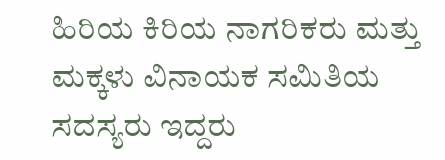ಹಿರಿಯ ಕಿರಿಯ ನಾಗರಿಕರು ಮತ್ತು ಮಕ್ಕಳು ವಿನಾಯಕ ಸಮಿತಿಯ ಸದಸ್ಯರು ಇದ್ದರು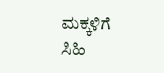ಮಕ್ಕಳಿಗೆ ಸಿಹಿ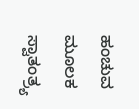ಹಂಚುವ ಮೂಲಕ ಸ್ವಾತಂತ್ರ್ಯ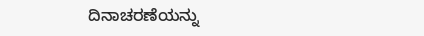ದಿನಾಚರಣೆಯನ್ನು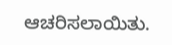ಆಚರಿಸಲಾಯಿತು.